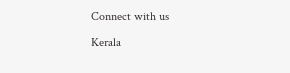Connect with us

Kerala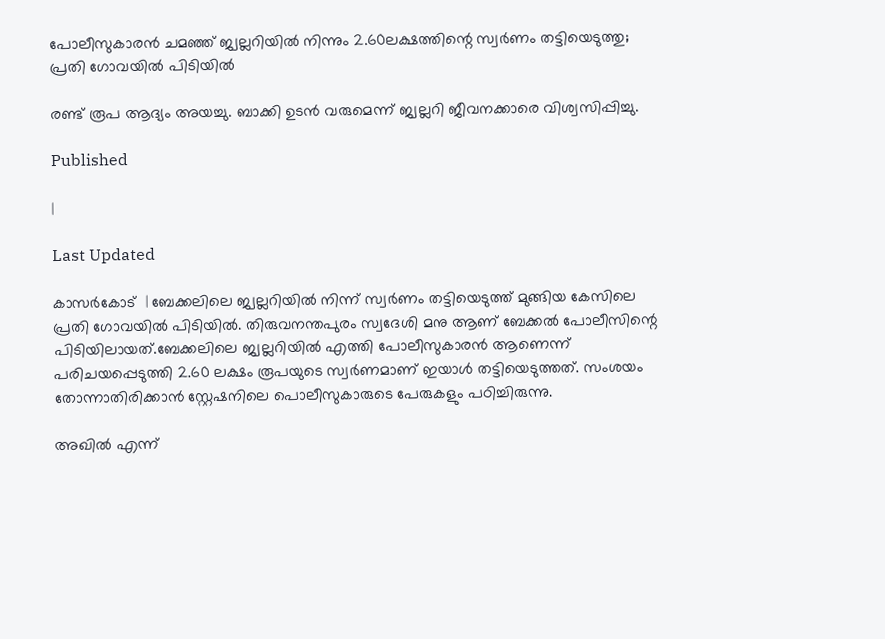പോലീസുകാരന്‍ ചമഞ്ഞ് ജ്വല്ലറിയില്‍ നിന്നും 2.60ലക്ഷത്തിന്റെ സ്വര്‍ണം തട്ടിയെടുത്തു; പ്രതി ഗോവയില്‍ പിടിയില്‍

രണ്ട് രൂപ ആദ്യം അയച്ചു. ബാക്കി ഉടന്‍ വരുമെന്ന് ജ്വല്ലറി ജീവനക്കാരെ വിശ്വസിപ്പിച്ചു.

Published

|

Last Updated

കാസര്‍കോട്  | ബേക്കലിലെ ജ്വല്ലറിയില്‍ നിന്ന് സ്വര്‍ണം തട്ടിയെടുത്ത് മുങ്ങിയ കേസിലെ പ്രതി ഗോവയില്‍ പിടിയില്‍. തിരുവനന്തപുരം സ്വദേശി മനു ആണ് ബേക്കല്‍ പോലീസിന്റെ പിടിയിലായത്.ബേക്കലിലെ ജ്വല്ലറിയില്‍ എത്തി പോലീസുകാരന്‍ ആണെന്ന് പരിചയപ്പെടുത്തി 2.60 ലക്ഷം രൂപയുടെ സ്വര്‍ണമാണ് ഇയാള്‍ തട്ടിയെടുത്തത്. സംശയം തോന്നാതിരിക്കാന്‍ സ്റ്റേഷനിലെ പൊലീസുകാരുടെ പേരുകളും പഠിച്ചിരുന്നു.

അഖില്‍ എന്ന്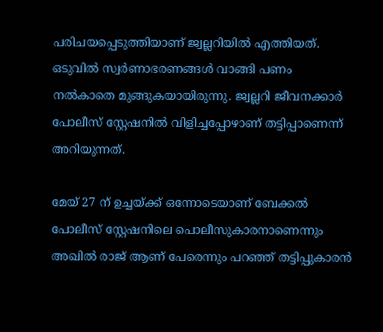പരിചയപ്പെടുത്തിയാണ് ജ്വല്ലറിയില്‍ എത്തിയത്. ഒടുവില്‍ സ്വര്‍ണാഭരണങ്ങള്‍ വാങ്ങി പണം നല്‍കാതെ മുങ്ങുകയായിരുന്നു. ജ്വല്ലറി ജീവനക്കാര്‍ പോലീസ് സ്റ്റേഷനില്‍ വിളിച്ചപ്പോഴാണ് തട്ടിപ്പാണെന്ന് അറിയുന്നത്.

മേയ് 27 ന് ഉച്ചയ്ക്ക് ഒന്നോടെയാണ് ബേക്കല്‍ പോലീസ് സ്റ്റേഷനിലെ പൊലീസുകാരനാണെന്നും അഖില്‍ രാജ് ആണ് പേരെന്നും പറഞ്ഞ് തട്ടിപ്പുകാരന്‍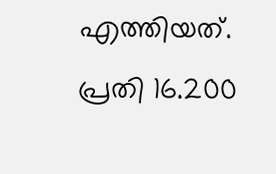എത്തിയത്. പ്രതി 16.200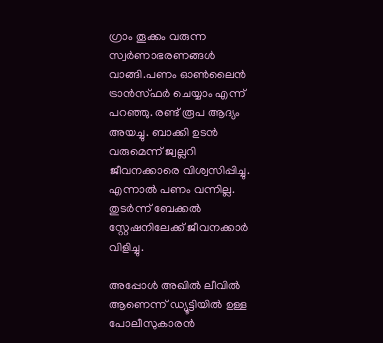ഗ്രാം തൂക്കം വരുന്ന സ്വര്‍ണാഭരണങ്ങള്‍ വാങ്ങി.പണം ഓണ്‍ലൈന്‍ ട്രാന്‍സ്ഫര്‍ ചെയ്യാം എന്ന് പറഞ്ഞു. രണ്ട് രൂപ ആദ്യം അയച്ചു. ബാക്കി ഉടന്‍ വരുമെന്ന് ജ്വല്ലറി ജീവനക്കാരെ വിശ്വസിപ്പിച്ചു. എന്നാല്‍ പണം വന്നില്ല. തുടര്‍ന്ന് ബേക്കല്‍ സ്റ്റേഷനിലേക്ക് ജീവനക്കാര്‍ വിളിച്ചു.

അപ്പോള്‍ അഖില്‍ ലീവില്‍ ആണെന്ന് ഡ്യൂട്ടിയില്‍ ഉള്ള പോലീസുകാരന്‍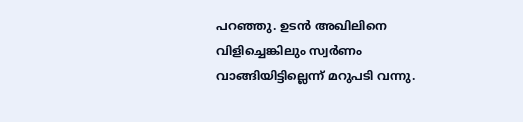പറഞ്ഞു. ഉടന്‍ അഖിലിനെ വിളിച്ചെങ്കിലും സ്വര്‍ണം വാങ്ങിയിട്ടില്ലെന്ന് മറുപടി വന്നു.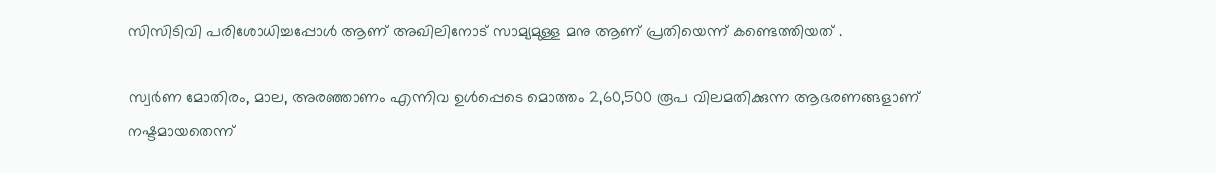സിസിടിവി പരിശോധിച്ചപ്പോള്‍ ആണ് അഖിലിനോട് സാമ്യമുള്ള മനു ആണ് പ്രതിയെന്ന് കണ്ടെത്തിയത് .

സ്വര്‍ണ മോതിരം, മാല, അരഞ്ഞാണം എന്നിവ ഉള്‍പ്പെടെ മൊത്തം 2,60,500 രൂപ വിലമതിക്കുന്ന ആഭരണങ്ങളാണ് നഷ്ടമായതെന്ന്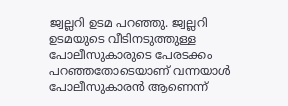ജ്വല്ലറി ഉടമ പറഞ്ഞു. ജ്വല്ലറി ഉടമയുടെ വീടിനടുത്തുള്ള പോലീസുകാരുടെ പേരടക്കം പറഞ്ഞതോടെയാണ് വന്നയാള്‍ പോലീസുകാരന്‍ ആണെന്ന്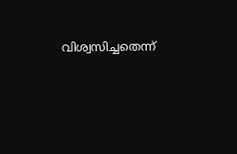വിശ്വസിച്ചതെന്ന്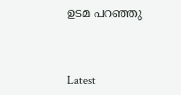ഉടമ പറഞ്ഞു



Latest